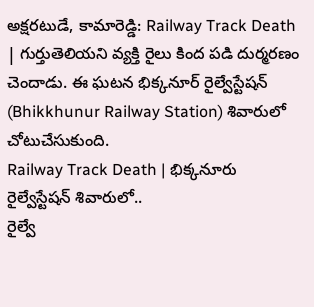అక్షరటుడే, కామారెడ్డి: Railway Track Death | గుర్తుతెలియని వ్యక్తి రైలు కింద పడి దుర్మరణం చెందాడు. ఈ ఘటన భిక్కనూర్ రైల్వేస్టేషన్ (Bhikkhunur Railway Station) శివారులో చోటుచేసుకుంది.
Railway Track Death | భిక్కనూరు రైల్వేస్టేషన్ శివారులో..
రైల్వే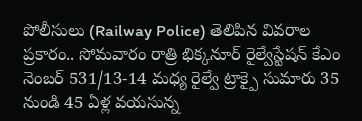పోలీసులు (Railway Police) తెలిపిన వివరాల ప్రకారం.. సోమవారం రాత్రి భిక్కనూర్ రైల్వేస్టేషన్ కేఎం నెంబర్ 531/13-14 మధ్య రైల్వే ట్రాక్పై సుమారు 35 నుండి 45 ఏళ్ల వయసున్న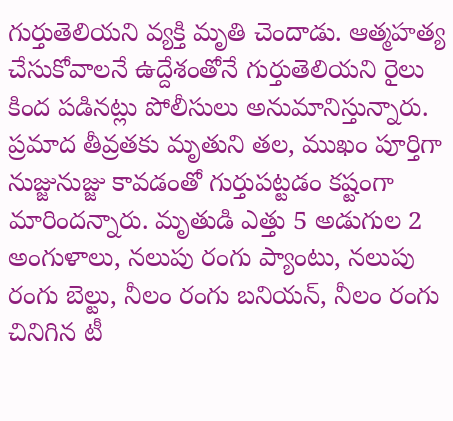గుర్తుతెలియని వ్యక్తి మృతి చెందాడు. ఆత్మహత్య చేసుకోవాలనే ఉద్దేశంతోనే గుర్తుతెలియని రైలు కింద పడినట్లు పోలీసులు అనుమానిస్తున్నారు. ప్రమాద తీవ్రతకు మృతుని తల, ముఖం పూర్తిగా నుజ్జునుజ్జు కావడంతో గుర్తుపట్టడం కష్టంగా మారిందన్నారు. మృతుడి ఎత్తు 5 అడుగుల 2 అంగుళాలు, నలుపు రంగు ప్యాంటు, నలుపు రంగు బెల్టు, నీలం రంగు బనియన్, నీలం రంగు చినిగిన టీ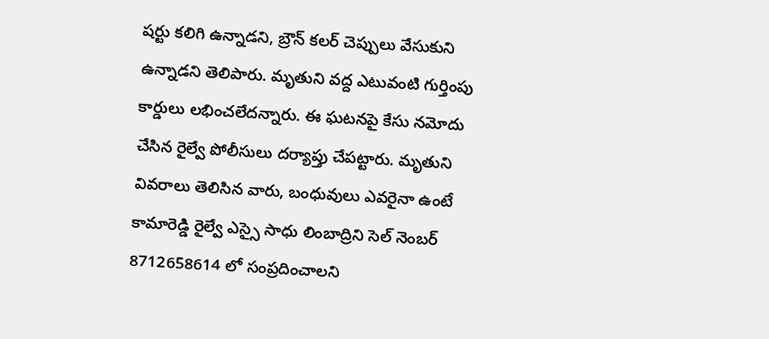షర్టు కలిగి ఉన్నాడని, బ్రౌన్ కలర్ చెప్పులు వేసుకుని ఉన్నాడని తెలిపారు. మృతుని వద్ద ఎటువంటి గుర్తింపు కార్డులు లభించలేదన్నారు. ఈ ఘటనపై కేసు నమోదు చేసిన రైల్వే పోలీసులు దర్యాప్తు చేపట్టారు. మృతుని వివరాలు తెలిసిన వారు, బంధువులు ఎవరైనా ఉంటే కామారెడ్డి రైల్వే ఎస్సై సాధు లింబాద్రిని సెల్ నెంబర్ 8712658614 లో సంప్రదించాలని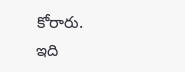కోరారు.
ఇది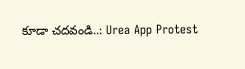కూడా చదవండి..: Urea App Protest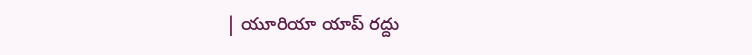| యూరియా యాప్ రద్దు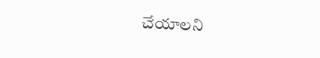చేయాలని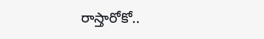రాస్తారోకో..